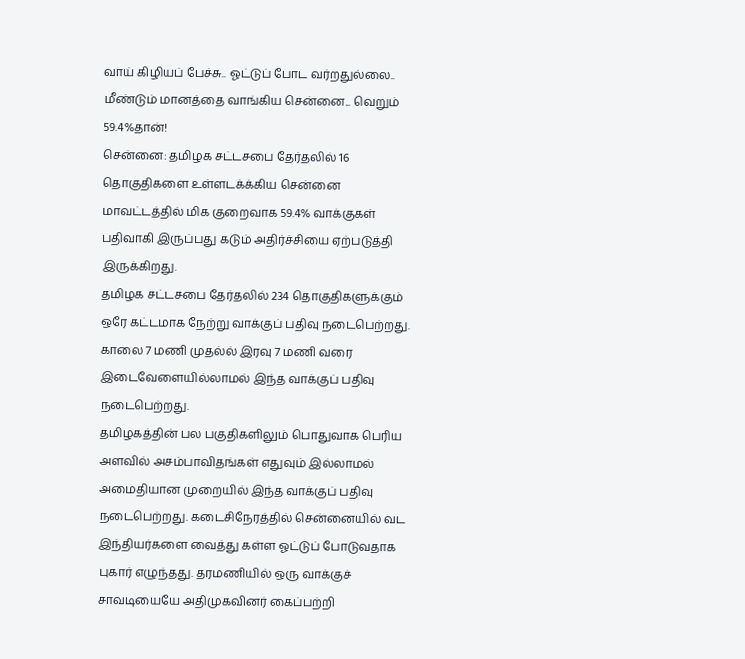வாய் கிழியப் பேச்சு.. ஓட்டுப் போட வர்றதுல்லை.. மீண்டும் மானத்தை வாங்கிய சென்னை... வெறும் 59.4%தான்!
சென்னை: தமிழக சட்டசபை தேர்தலில் 16 தொகுதிகளை உள்ளடக்க்கிய சென்னை மாவட்டத்தில் மிக குறைவாக 59.4% வாக்குகள் பதிவாகி இருப்பது கடும் அதிர்ச்சியை ஏற்படுத்தி இருக்கிறது.
தமிழக சட்டசபை தேர்தலில் 234 தொகுதிகளுக்கும் ஒரே கட்டமாக நேற்று வாக்குப் பதிவு நடைபெற்றது. காலை 7 மணி முதல்ல் இரவு 7 மணி வரை இடைவேளையில்லாமல் இந்த வாக்குப் பதிவு நடைபெற்றது.
தமிழகத்தின் பல பகுதிகளிலும் பொதுவாக பெரிய அளவில் அசம்பாவிதங்கள் எதுவும் இல்லாமல் அமைதியான முறையில் இந்த வாக்குப் பதிவு நடைபெற்றது. கடைசிநேரத்தில் சென்னையில் வட இந்தியர்களை வைத்து கள்ள ஓட்டுப் போடுவதாக புகார் எழுந்தது. தரமணியில் ஒரு வாக்குச் சாவடியையே அதிமுகவினர் கைப்பற்றி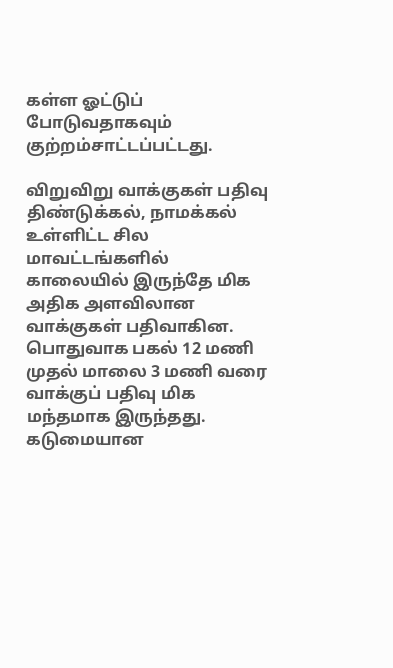கள்ள ஓட்டுப் போடுவதாகவும் குற்றம்சாட்டப்பட்டது.

விறுவிறு வாக்குகள் பதிவு
திண்டுக்கல், நாமக்கல் உள்ளிட்ட சில மாவட்டங்களில் காலையில் இருந்தே மிக அதிக அளவிலான வாக்குகள் பதிவாகின. பொதுவாக பகல் 12 மணி முதல் மாலை 3 மணி வரை வாக்குப் பதிவு மிக மந்தமாக இருந்தது. கடுமையான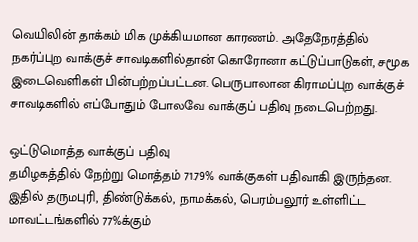வெயிலின் தாக்கம் மிக முக்கியமான காரணம். அதேநேரத்தில் நகர்ப்புற வாக்குச் சாவடிகளில்தான் கொரோனா கட்டுப்பாடுகள், சமூக இடைவெளிகள் பின்பற்றப்பட்டன. பெருபாலான கிராமப்புற வாக்குச் சாவடிகளில் எப்போதும் போலவே வாக்குப் பதிவு நடைபெற்றது.

ஒட்டுமொத்த வாக்குப் பதிவு
தமிழகத்தில் நேற்று மொத்தம் 71.79% வாக்குகள் பதிவாகி இருந்தன. இதில் தருமபுரி, திண்டுக்கல், நாமக்கல், பெரம்பலூர் உள்ளிட்ட மாவட்டங்களில் 77%க்கும்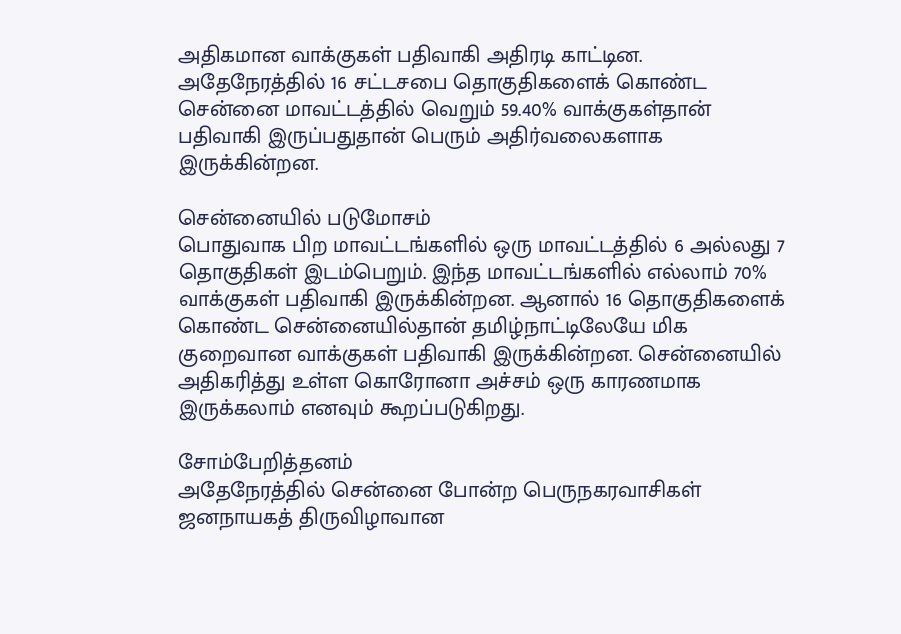அதிகமான வாக்குகள் பதிவாகி அதிரடி காட்டின. அதேநேரத்தில் 16 சட்டசபை தொகுதிகளைக் கொண்ட சென்னை மாவட்டத்தில் வெறும் 59.40% வாக்குகள்தான் பதிவாகி இருப்பதுதான் பெரும் அதிர்வலைகளாக இருக்கின்றன.

சென்னையில் படுமோசம்
பொதுவாக பிற மாவட்டங்களில் ஒரு மாவட்டத்தில் 6 அல்லது 7 தொகுதிகள் இடம்பெறும். இந்த மாவட்டங்களில் எல்லாம் 70% வாக்குகள் பதிவாகி இருக்கின்றன. ஆனால் 16 தொகுதிகளைக் கொண்ட சென்னையில்தான் தமிழ்நாட்டிலேயே மிக குறைவான வாக்குகள் பதிவாகி இருக்கின்றன. சென்னையில் அதிகரித்து உள்ள கொரோனா அச்சம் ஒரு காரணமாக இருக்கலாம் எனவும் கூறப்படுகிறது.

சோம்பேறித்தனம்
அதேநேரத்தில் சென்னை போன்ற பெருநகரவாசிகள் ஜனநாயகத் திருவிழாவான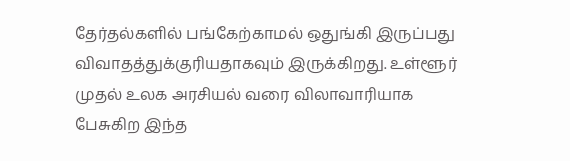தேர்தல்களில் பங்கேற்காமல் ஒதுங்கி இருப்பது விவாதத்துக்குரியதாகவும் இருக்கிறது. உள்ளூர் முதல் உலக அரசியல் வரை விலாவாரியாக பேசுகிற இந்த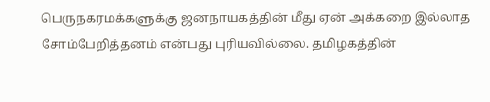பெருநகரமக்களுக்கு ஜனநாயகத்தின் மீது ஏன் அக்கறை இல்லாத சோம்பேறித்தனம் என்பது புரியவில்லை. தமிழகத்தின்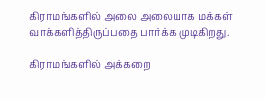கிராமங்களில் அலை அலையாக மக்கள் வாக்களித்திருப்பதை பார்க்க முடிகிறது.

கிராமங்களில் அக்கறை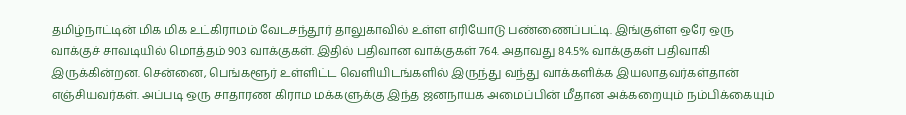தமிழ்நாட்டின் மிக மிக உட்கிராமம் வேடசந்தூர் தாலுகாவில் உள்ள எரியோடு பண்ணைப்பட்டி. இங்குள்ள ஒரே ஒரு வாக்குச் சாவடியில் மொத்தம் 903 வாக்குகள். இதில் பதிவான வாக்குகள் 764. அதாவது 84.5% வாக்குகள் பதிவாகி இருக்கின்றன. சென்னை, பெங்களூர் உள்ளிட்ட வெளியிடங்களில் இருந்து வந்து வாக்களிக்க இயலாதவர்கள்தான் எஞ்சியவர்கள். அப்படி ஒரு சாதாரண கிராம மக்களுக்கு இந்த ஜனநாயக அமைப்பின் மீதான அக்கறையும் நம்பிக்கையும்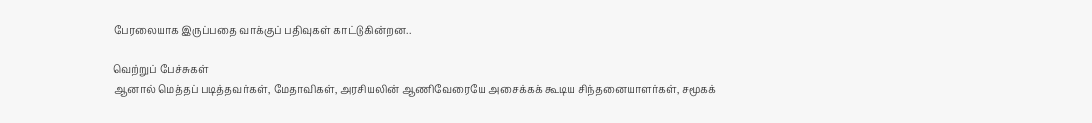பேரலையாக இருப்பதை வாக்குப் பதிவுகள் காட்டுகின்றன..

வெற்றுப் பேச்சுகள்
ஆனால் மெத்தப் படித்தவர்கள், மேதாவிகள், அரசியலின் ஆணிவேரையே அசைக்கக் கூடிய சிந்தனையாளர்கள், சமூகக்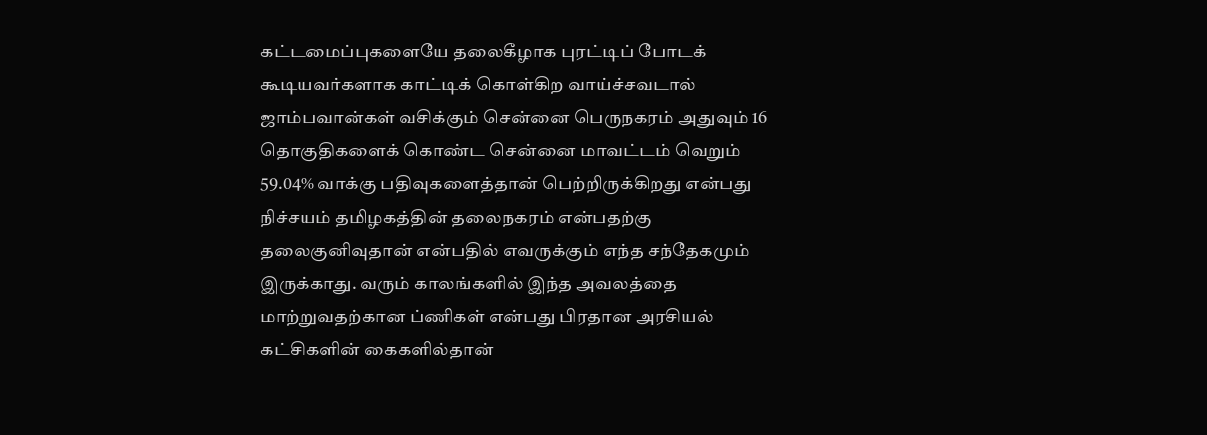கட்டமைப்புகளையே தலைகீழாக புரட்டிப் போடக் கூடியவர்களாக காட்டிக் கொள்கிற வாய்ச்சவடால் ஜாம்பவான்கள் வசிக்கும் சென்னை பெருநகரம் அதுவும் 16 தொகுதிகளைக் கொண்ட சென்னை மாவட்டம் வெறும் 59.04% வாக்கு பதிவுகளைத்தான் பெற்றிருக்கிறது என்பது நிச்சயம் தமிழகத்தின் தலைநகரம் என்பதற்கு தலைகுனிவுதான் என்பதில் எவருக்கும் எந்த சந்தேகமும் இருக்காது. வரும் காலங்களில் இந்த அவலத்தை மாற்றுவதற்கான ப்ணிகள் என்பது பிரதான அரசியல் கட்சிகளின் கைகளில்தான்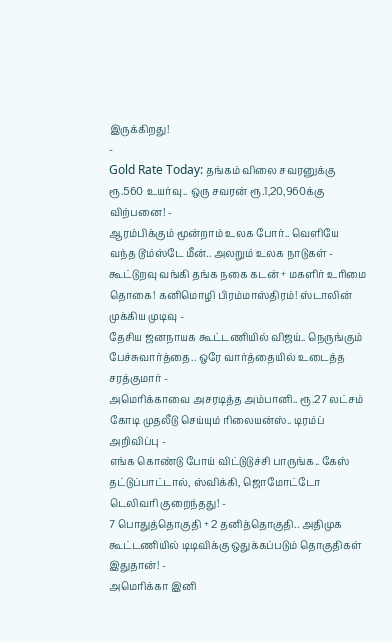இருக்கிறது!
-
Gold Rate Today: தங்கம் விலை சவரனுக்கு ரூ.560 உயர்வு.. ஒரு சவரன் ரூ.1,20,960க்கு விற்பனை! -
ஆரம்பிக்கும் மூன்றாம் உலக போர்.. வெளியே வந்த டூம்ஸ்டே மீன்.. அலறும் உலக நாடுகள் -
கூட்டுறவு வங்கி தங்க நகை கடன் + மகளிர் உரிமை தொகை! கனிமொழி பிரம்மாஸ்திரம்! ஸ்டாலின் முக்கிய முடிவு -
தேசிய ஜனநாயக கூட்டணியில் விஜய்.. நெருங்கும் பேச்சுவார்த்தை.. ஒரே வார்த்தையில் உடைத்த சரத்குமார் -
அமெரிக்காவை அசரடித்த அம்பானி.. ரூ.27 லட்சம் கோடி முதலீடு செய்யும் ரிலையன்ஸ்.. டிரம்ப் அறிவிப்பு -
எங்க கொண்டு போய் விட்டுடுச்சி பாருங்க.. கேஸ் தட்டுப்பாட்டால், ஸ்விக்கி, ஜொமோட்டோ டெலிவரி குறைந்தது! -
7 பொதுத்தொகுதி + 2 தனித்தொகுதி.. அதிமுக கூட்டணியில் டிடிவிக்கு ஒதுக்கப்படும் தொகுதிகள் இதுதான்! -
அமெரிக்கா இனி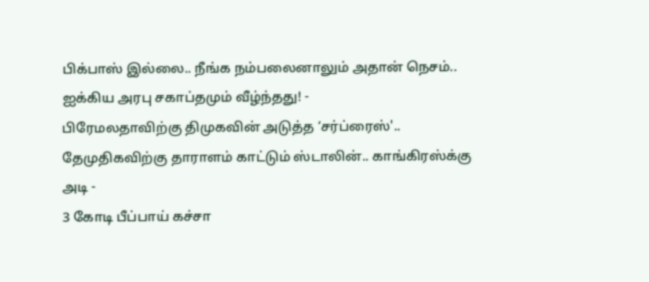பிக்பாஸ் இல்லை.. நீங்க நம்பலைனாலும் அதான் நெசம்.. ஐக்கிய அரபு சகாப்தமும் வீழ்ந்தது! -
பிரேமலதாவிற்கு திமுகவின் அடுத்த ‘சர்ப்ரைஸ்'.. தேமுதிகவிற்கு தாராளம் காட்டும் ஸ்டாலின்.. காங்கிரஸ்க்கு அடி -
3 கோடி பீப்பாய் கச்சா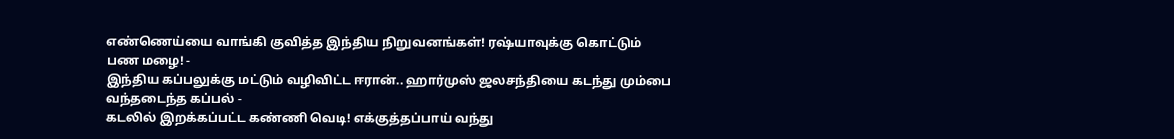எண்ணெய்யை வாங்கி குவித்த இந்திய நிறுவனங்கள்! ரஷ்யாவுக்கு கொட்டும் பண மழை! -
இந்திய கப்பலுக்கு மட்டும் வழிவிட்ட ஈரான்.. ஹார்முஸ் ஜலசந்தியை கடந்து மும்பை வந்தடைந்த கப்பல் -
கடலில் இறக்கப்பட்ட கண்ணி வெடி! எக்குத்தப்பாய் வந்து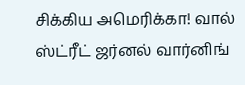சிக்கிய அமெரிக்கா! வால் ஸ்ட்ரீட் ஜர்னல் வார்னிங்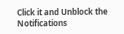Click it and Unblock the Notifications